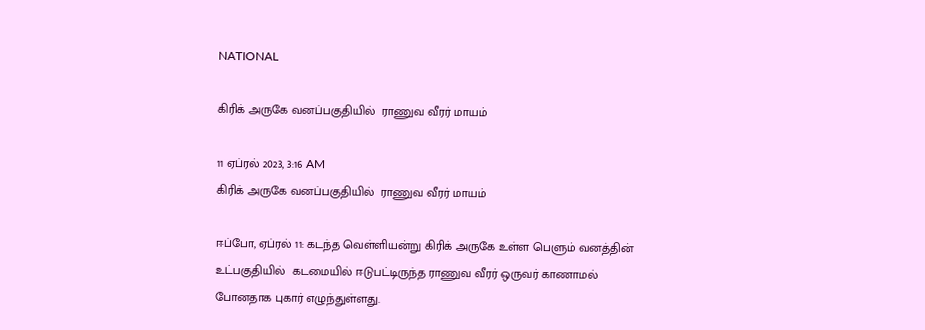NATIONAL

கிரிக் அருகே வனப்பகுதியில்  ராணுவ வீரர் மாயம்

11 ஏப்ரல் 2023, 3:16 AM
கிரிக் அருகே வனப்பகுதியில்  ராணுவ வீரர் மாயம்

ஈப்போ, ஏப்ரல் 11: கடந்த வெள்ளியன்று கிரிக் அருகே உள்ள பெளும் வனத்தின் உட்பகுதியில்  கடமையில் ஈடுபட்டிருந்த ராணுவ வீரர் ஒருவர் காணாமல் போனதாக புகார் எழுந்துள்ளது.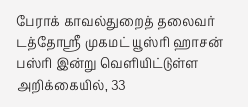பேராக் காவல்துறைத் தலைவர் டத்தோஸ்ரீ முகமட் யூஸ்ரி ஹாசன் பஸ்ரி இன்று வெளியிட்டுள்ள அறிக்கையில், 33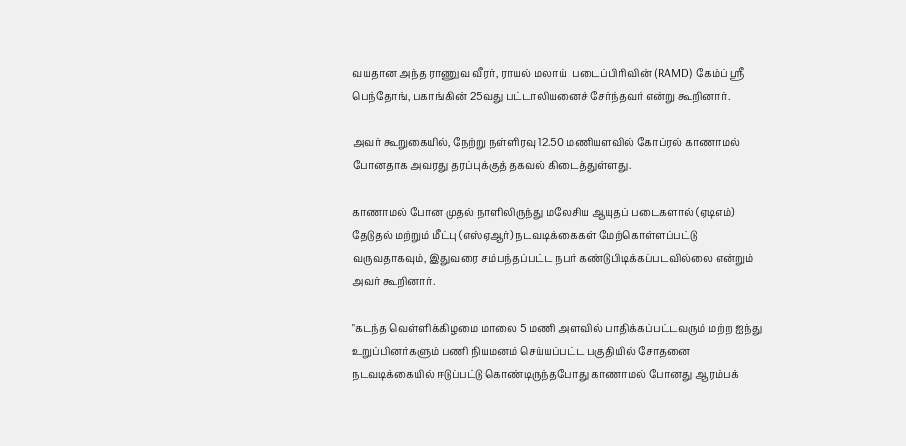வயதான அந்த ராணுவ வீரர், ராயல் மலாய்  படைப்பிரிவின் (RAMD) கேம்ப் ஸ்ரீ பெந்தோங், பகாங்கின் 25வது பட்டாலியனைச் சேர்ந்தவர் என்று கூறினார்.

அவர் கூறுகையில், நேற்று நள்ளிரவு 12.50 மணியளவில் கோப்ரல் காணாமல் போனதாக அவரது தரப்புக்குத் தகவல் கிடைத்துள்ளது.

காணாமல் போன முதல் நாளிலிருந்து மலேசிய ஆயுதப் படைகளால் (ஏடிஎம்) தேடுதல் மற்றும் மீட்பு (எஸ்ஏஆர்) நடவடிக்கைகள் மேற்கொள்ளப்பட்டு வருவதாகவும், இதுவரை சம்பந்தப்பட்ட நபர் கண்டுபிடிக்கப்படவில்லை என்றும் அவர் கூறினார்.

"கடந்த வெள்ளிக்கிழமை மாலை 5 மணி அளவில் பாதிக்கப்பட்டவரும் மற்ற ஐந்து உறுப்பினர்களும் பணி நியமனம் செய்யப்பட்ட பகுதியில் சோதனை நடவடிக்கையில் ஈடுப்பட்டு கொண்டிருந்தபோது காணாமல் போனது ஆரம்பக்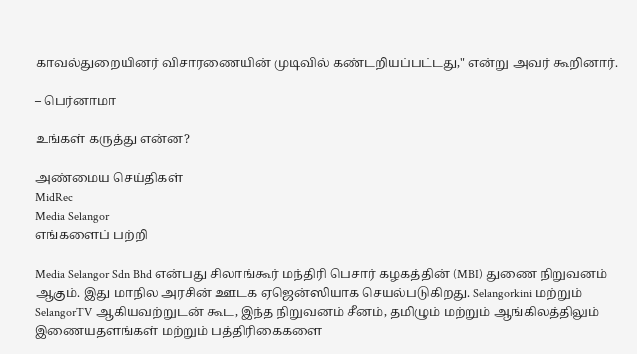காவல்துறையினர் விசாரணையின் முடிவில் கண்டறியப்பட்டது," என்று அவர் கூறினார்.

– பெர்னாமா

உங்கள் கருத்து என்ன?

அண்மைய செய்திகள்
MidRec
Media Selangor
எங்களைப் பற்றி

Media Selangor Sdn Bhd என்பது சிலாங்கூர் மந்திரி பெசார் கழகத்தின் (MBI) துணை நிறுவனம் ஆகும். இது மாநில அரசின் ஊடக ஏஜென்ஸியாக செயல்படுகிறது. Selangorkini மற்றும் SelangorTV ஆகியவற்றுடன் கூட, இந்த நிறுவனம் சீனம், தமிழும் மற்றும் ஆங்கிலத்திலும் இணையதளங்கள் மற்றும் பத்திரிகைகளை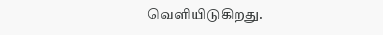வெளியிடுகிறது.